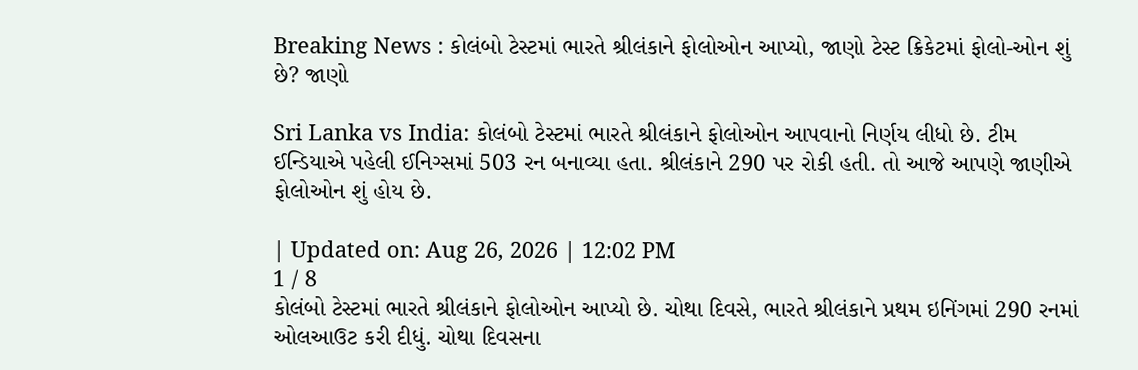Breaking News : કોલંબો ટેસ્ટમાં ભારતે શ્રીલંકાને ફોલોઓન આપ્યો, જાણો ટેસ્ટ ક્રિકેટમાં ફોલો-ઓન શું છે? જાણો

Sri Lanka vs India: કોલંબો ટેસ્ટમાં ભારતે શ્રીલંકાને ફોલોઓન આપવાનો નિર્ણય લીધો છે. ટીમ ઈન્ડિયાએ પહેલી ઈનિગ્સમાં 503 રન બનાવ્યા હતા. શ્રીલંકાને 290 પર રોકી હતી. તો આજે આપણે જાણીએ ફોલોઓન શું હોય છે.

| Updated on: Aug 26, 2026 | 12:02 PM
1 / 8
કોલંબો ટેસ્ટમાં ભારતે શ્રીલંકાને ફોલોઓન આપ્યો છે. ચોથા દિવસે, ભારતે શ્રીલંકાને પ્રથમ ઇનિંગમાં 290 રનમાં ઓલઆઉટ કરી દીધું. ચોથા દિવસના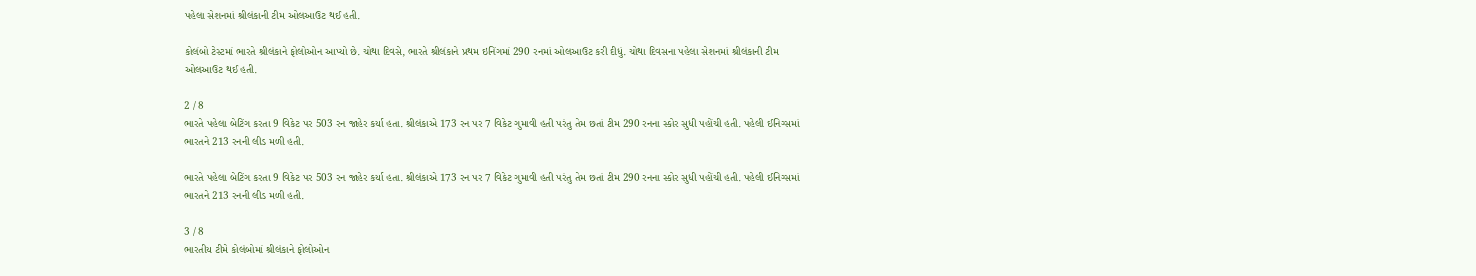પહેલા સેશનમાં શ્રીલંકાની ટીમ ઓલઆઉટ થઈ હતી.

કોલંબો ટેસ્ટમાં ભારતે શ્રીલંકાને ફોલોઓન આપ્યો છે. ચોથા દિવસે, ભારતે શ્રીલંકાને પ્રથમ ઇનિંગમાં 290 રનમાં ઓલઆઉટ કરી દીધું. ચોથા દિવસના પહેલા સેશનમાં શ્રીલંકાની ટીમ ઓલઆઉટ થઈ હતી.

2 / 8
ભારતે પહેલા બેટિંગ કરતા 9 વિકેટ પર 503 રન જાહેર કર્યા હતા. શ્રીલંકાએ 173 રન પર 7 વિકેટ ગુમાવી હતી પરંતુ તેમ છતાં ટીમ 290 રનના સ્કોર સુધી પહોંચી હતી. પહેલી ઈનિગ્સમાં ભારતને 213 રનની લીડ મળી હતી.

ભારતે પહેલા બેટિંગ કરતા 9 વિકેટ પર 503 રન જાહેર કર્યા હતા. શ્રીલંકાએ 173 રન પર 7 વિકેટ ગુમાવી હતી પરંતુ તેમ છતાં ટીમ 290 રનના સ્કોર સુધી પહોંચી હતી. પહેલી ઈનિગ્સમાં ભારતને 213 રનની લીડ મળી હતી.

3 / 8
ભારતીય ટીમે કોલંબોમાં શ્રીલંકાને ફોલોઓન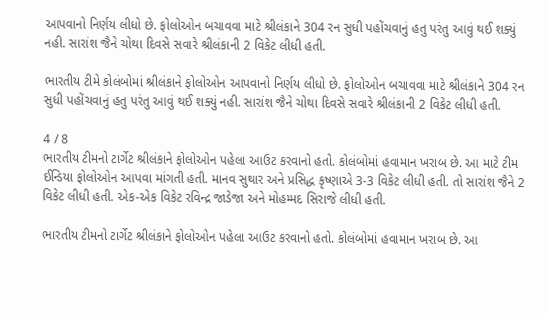આપવાનો નિર્ણય લીધો છે. ફોલોઓન બચાવવા માટે શ્રીલંકાને 304 રન સુધી પહોંચવાનું હતુ પરંતુ આવું થઈ શક્યું નહી. સારાંશ જૈને ચોથા દિવસે સવારે શ્રીલંકાની 2 વિકેટ લીધી હતી.

ભારતીય ટીમે કોલંબોમાં શ્રીલંકાને ફોલોઓન આપવાનો નિર્ણય લીધો છે. ફોલોઓન બચાવવા માટે શ્રીલંકાને 304 રન સુધી પહોંચવાનું હતુ પરંતુ આવું થઈ શક્યું નહી. સારાંશ જૈને ચોથા દિવસે સવારે શ્રીલંકાની 2 વિકેટ લીધી હતી.

4 / 8
ભારતીય ટીમનો ટાર્ગેટ શ્રીલંકાને ફોલોઓન પહેલા આઉટ કરવાનો હતો. કોલંબોમાં હવામાન ખરાબ છે. આ માટે ટીમ ઈન્ડિયા ફોલોઓન આપવા માંગતી હતી. માનવ સુથાર અને પ્રસિદ્ધ કૃષ્ણાએ 3-3 વિકેટ લીધી હતી. તો સારાંશ જૈને 2 વિકેટ લીધી હતી. એક-એક વિકેટ રવિન્દ્ર જાડેજા અને મોહમ્મદ સિરાજે લીધી હતી.

ભારતીય ટીમનો ટાર્ગેટ શ્રીલંકાને ફોલોઓન પહેલા આઉટ કરવાનો હતો. કોલંબોમાં હવામાન ખરાબ છે. આ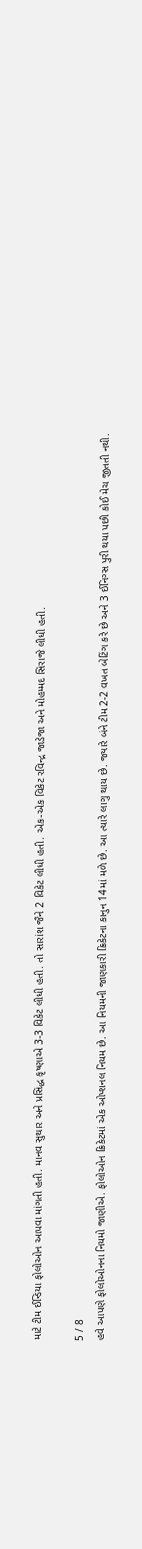માટે ટીમ ઈન્ડિયા ફોલોઓન આપવા માંગતી હતી. માનવ સુથાર અને પ્રસિદ્ધ કૃષ્ણાએ 3-3 વિકેટ લીધી હતી. તો સારાંશ જૈને 2 વિકેટ લીધી હતી. એક-એક વિકેટ રવિન્દ્ર જાડેજા અને મોહમ્મદ સિરાજે લીધી હતી.

5 / 8
હવે આપણે ફોલોઓનના નિયમો જાણીએ. ફોલોઓન ક્રિકેટમાં એક ઓપ્શનલ નિયમ છે. આ નિયમની જાણકારી ક્રિકેટના કાનુન 14માં મળે છે. આ ત્યારે લાગુ થાય છે. જ્યારે બંને ટીમ 2-2 વખત બેટિંગ કરે છે અને 3 ઈનિગ્સ પુરી થયા પછી કોઈ મેચ જીતતી નથી.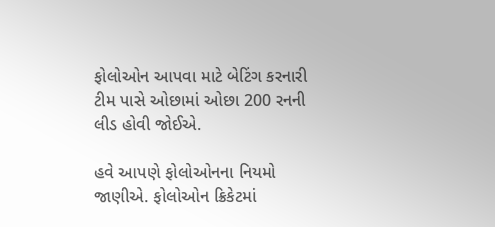ફોલોઓન આપવા માટે બેટિંગ કરનારી ટીમ પાસે ઓછામાં ઓછા 200 રનની લીડ હોવી જોઈએ.

હવે આપણે ફોલોઓનના નિયમો જાણીએ. ફોલોઓન ક્રિકેટમાં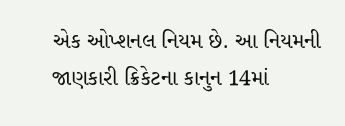એક ઓપ્શનલ નિયમ છે. આ નિયમની જાણકારી ક્રિકેટના કાનુન 14માં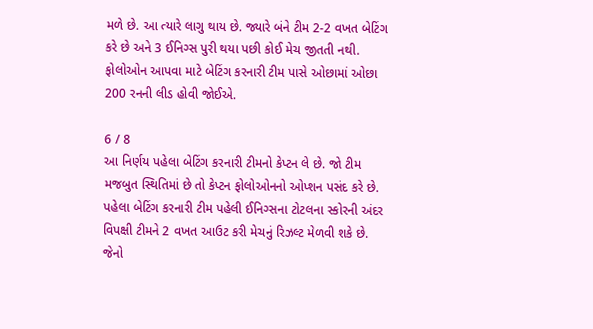મળે છે. આ ત્યારે લાગુ થાય છે. જ્યારે બંને ટીમ 2-2 વખત બેટિંગ કરે છે અને 3 ઈનિગ્સ પુરી થયા પછી કોઈ મેચ જીતતી નથી. ફોલોઓન આપવા માટે બેટિંગ કરનારી ટીમ પાસે ઓછામાં ઓછા 200 રનની લીડ હોવી જોઈએ.

6 / 8
આ નિર્ણય પહેલા બેટિંગ કરનારી ટીમનો કેપ્ટન લે છે. જો ટીમ મજબુત સ્થિતિમાં છે તો કેપ્ટન ફોલોઓનનો ઓપ્શન પસંદ કરે છે.  પહેલા બેટિંગ કરનારી ટીમ પહેલી ઈનિગ્સના ટોટલના સ્કોરની અંદર વિપક્ષી ટીમને 2 વખત આઉટ કરી મેચનું રિઝલ્ટ મેળવી શકે છે. જેનો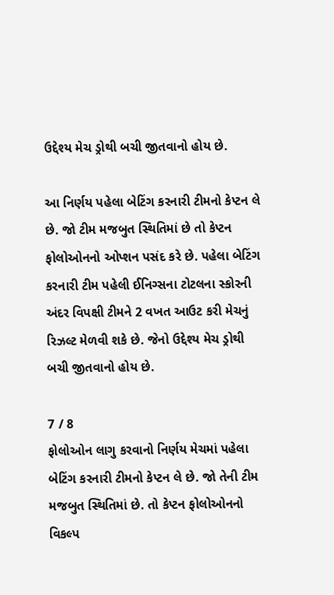ઉદ્દેશ્ય મેચ ડ્રોથી બચી જીતવાનો હોય છે.

આ નિર્ણય પહેલા બેટિંગ કરનારી ટીમનો કેપ્ટન લે છે. જો ટીમ મજબુત સ્થિતિમાં છે તો કેપ્ટન ફોલોઓનનો ઓપ્શન પસંદ કરે છે. પહેલા બેટિંગ કરનારી ટીમ પહેલી ઈનિગ્સના ટોટલના સ્કોરની અંદર વિપક્ષી ટીમને 2 વખત આઉટ કરી મેચનું રિઝલ્ટ મેળવી શકે છે. જેનો ઉદ્દેશ્ય મેચ ડ્રોથી બચી જીતવાનો હોય છે.

7 / 8
ફોલોઓન લાગુ કરવાનો નિર્ણય મેચમાં પહેલા બેટિંગ કરનારી ટીમનો કેપ્ટન લે છે. જો તેની ટીમ મજબુત સ્થિતિમાં છે. તો કેપ્ટન ફોલોઓનનો વિકલ્પ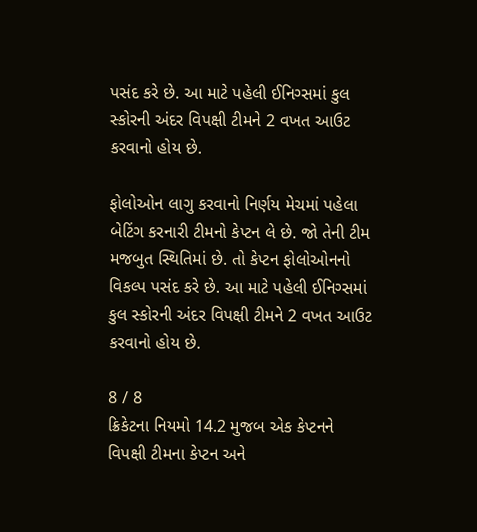પસંદ કરે છે. આ માટે પહેલી ઈનિગ્સમાં કુલ સ્કોરની અંદર વિપક્ષી ટીમને 2 વખત આઉટ કરવાનો હોય છે.

ફોલોઓન લાગુ કરવાનો નિર્ણય મેચમાં પહેલા બેટિંગ કરનારી ટીમનો કેપ્ટન લે છે. જો તેની ટીમ મજબુત સ્થિતિમાં છે. તો કેપ્ટન ફોલોઓનનો વિકલ્પ પસંદ કરે છે. આ માટે પહેલી ઈનિગ્સમાં કુલ સ્કોરની અંદર વિપક્ષી ટીમને 2 વખત આઉટ કરવાનો હોય છે.

8 / 8
ક્રિકેટના નિયમો 14.2 મુજબ એક કેપ્ટનને વિપક્ષી ટીમના કેપ્ટન અને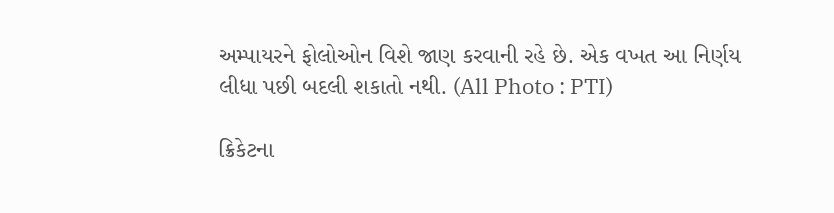અમ્પાયરને ફોલોઓન વિશે જાણ કરવાની રહે છે. એક વખત આ નિર્ણય લીધા પછી બદલી શકાતો નથી. (All Photo : PTI)

ક્રિકેટના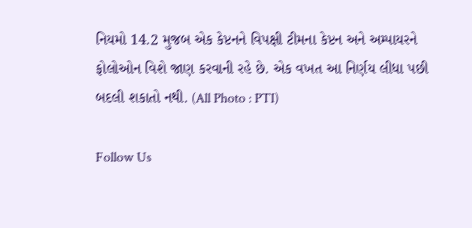નિયમો 14.2 મુજબ એક કેપ્ટનને વિપક્ષી ટીમના કેપ્ટન અને અમ્પાયરને ફોલોઓન વિશે જાણ કરવાની રહે છે. એક વખત આ નિર્ણય લીધા પછી બદલી શકાતો નથી. (All Photo : PTI)

Follow Us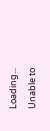Loading...
Unable to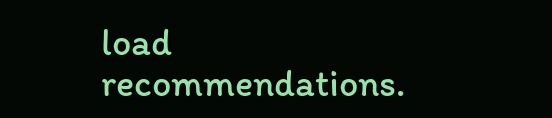load recommendations.